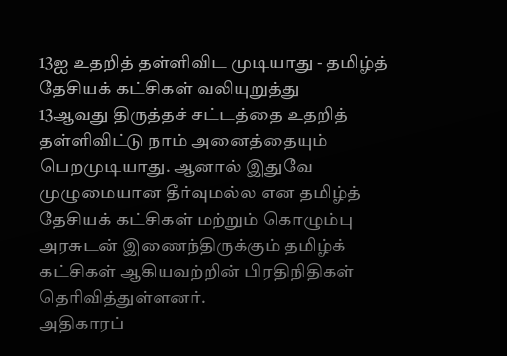13ஐ உதறித் தள்ளிவிட முடியாது - தமிழ்த் தேசியக் கட்சிகள் வலியுறுத்து
13ஆவது திருத்தச் சட்டத்தை உதறித் தள்ளிவிட்டு நாம் அனைத்தையும் பெறமுடியாது. ஆனால் இதுவே முழுமையான தீர்வுமல்ல என தமிழ்த் தேசியக் கட்சிகள் மற்றும் கொழும்பு அரசுடன் இணைந்திருக்கும் தமிழ்க் கட்சிகள் ஆகியவற்றின் பிரதிநிதிகள் தெரிவித்துள்ளனர்.
அதிகாரப்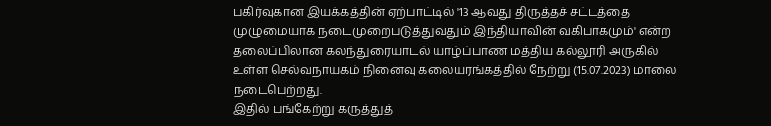பகிர்வுகான இயக்கத்தின் ஏற்பாட்டில் '13 ஆவது திருத்தச் சட்டத்தை முழுமையாக நடைமுறைபடுத்துவதும் இந்தியாவின் வகிபாகமும்' என்ற தலைப்பிலான கலந்துரையாடல் யாழ்ப்பாண மத்திய கல்லூரி அருகில் உள்ள செல்வநாயகம் நினைவு கலையரங்கத்தில் நேற்று (15.07.2023) மாலை நடைபெற்றது.
இதில் பங்கேற்று கருத்துத்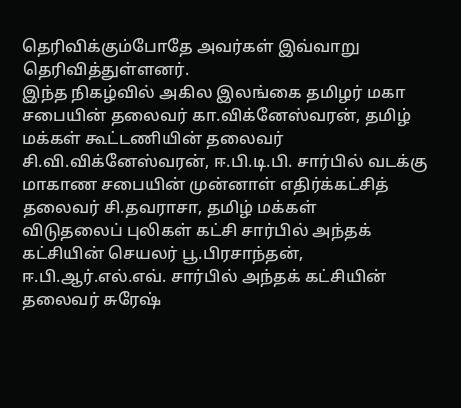தெரிவிக்கும்போதே அவர்கள் இவ்வாறு தெரிவித்துள்ளனர்.
இந்த நிகழ்வில் அகில இலங்கை தமிழர் மகா சபையின் தலைவர் கா.விக்னேஸ்வரன், தமிழ்
மக்கள் கூட்டணியின் தலைவர் சி.வி.விக்னேஸ்வரன், ஈ.பி.டி.பி. சார்பில் வடக்கு
மாகாண சபையின் முன்னாள் எதிர்க்கட்சித் தலைவர் சி.தவராசா, தமிழ் மக்கள்
விடுதலைப் புலிகள் கட்சி சார்பில் அந்தக் கட்சியின் செயலர் பூ.பிரசாந்தன்,
ஈ.பி.ஆர்.எல்.எவ். சார்பில் அந்தக் கட்சியின் தலைவர் சுரேஷ்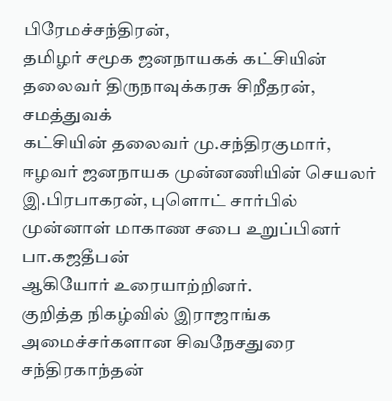பிரேமச்சந்திரன்,
தமிழர் சமூக ஜனநாயகக் கட்சியின் தலைவர் திருநாவுக்கரசு சிறீதரன், சமத்துவக்
கட்சியின் தலைவர் மு.சந்திரகுமார், ஈழவர் ஜனநாயக முன்னணியின் செயலர்
இ.பிரபாகரன், புளொட் சார்பில் முன்னாள் மாகாண சபை உறுப்பினர் பா.கஜதீபன்
ஆகியோர் உரையாற்றினர்.
குறித்த நிகழ்வில் இராஜாங்க அமைச்சர்களான சிவநேசதுரை சந்திரகாந்தன்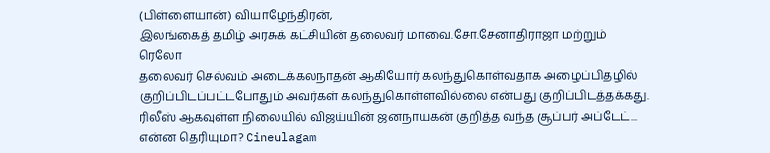(பிள்ளையான்) வியாழேந்திரன்,
இலங்கைத் தமிழ் அரசுக் கட்சியின் தலைவர் மாவை.சோ.சேனாதிராஜா மற்றும் ரெலோ
தலைவர் செல்வம் அடைக்கலநாதன் ஆகியோர் கலந்துகொள்வதாக அழைப்பிதழில்
குறிப்பிடப்பட்டபோதும் அவர்கள் கலந்துகொள்ளவில்லை என்பது குறிப்பிடத்தக்கது.
ரிலீஸ் ஆகவுள்ள நிலையில் விஜய்யின் ஜனநாயகன் குறித்த வந்த சூப்பர் அப்டேட்... என்ன தெரியுமா? Cineulagam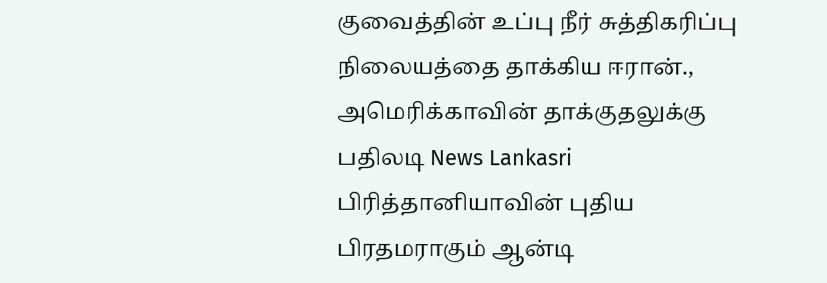குவைத்தின் உப்பு நீர் சுத்திகரிப்பு நிலையத்தை தாக்கிய ஈரான்., அமெரிக்காவின் தாக்குதலுக்கு பதிலடி News Lankasri
பிரித்தானியாவின் புதிய பிரதமராகும் ஆன்டி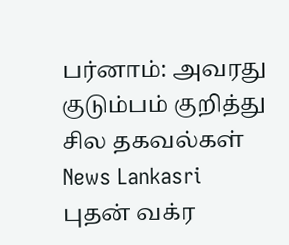பர்னாம்: அவரது குடும்பம் குறித்து சில தகவல்கள் News Lankasri
புதன் வக்ர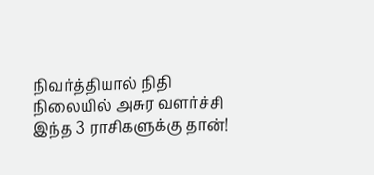நிவர்த்தியால் நிதி நிலையில் அசுர வளர்ச்சி இந்த 3 ராசிகளுக்கு தான்!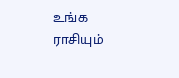உங்க ராசியும்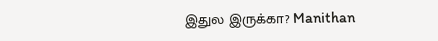இதுல இருக்கா? Manithan